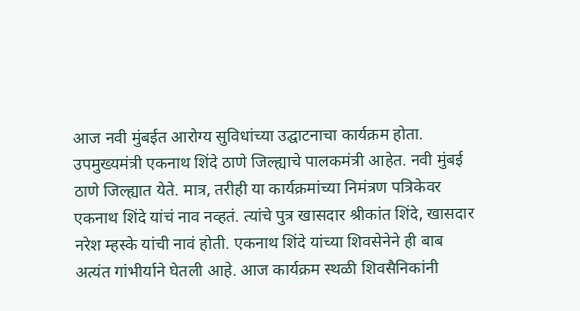आज नवी मुंबईत आरोग्य सुविधांच्या उद्घाटनाचा कार्यक्रम होता. उपमुख्यमंत्री एकनाथ शिंदे ठाणे जिल्ह्याचे पालकमंत्री आहेत. नवी मुंबई ठाणे जिल्ह्यात येते. मात्र, तरीही या कार्यक्रमांच्या निमंत्रण पत्रिकेवर एकनाथ शिंदे यांचं नाव नव्हतं. त्यांचे पुत्र खासदार श्रीकांत शिंदे, खासदार नरेश म्हस्के यांची नावं होती. एकनाथ शिंदे यांच्या शिवसेनेने ही बाब अत्यंत गांभीर्याने घेतली आहे. आज कार्यक्रम स्थळी शिवसैनिकांनी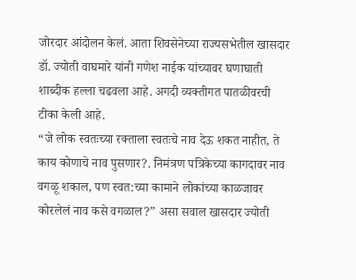जोरदार आंदोलन केलं. आता शिवसेनेच्या राज्यसभेतील खासदार डॉ. ज्योती वाघमारे यांनी गणेश नाईक यांच्यावर घणाघाती शाब्दीक हल्ला चढवला आहे. अगदी व्यक्तीगत पातळीवरची टीका केली आहे.
“जे लोक स्वतःच्या रक्ताला स्वतःचे नाव देऊ शकत नाहीत, ते काय कोणाचे नाव पुसणार?. निमंत्रण पत्रिकेच्या कागदावर नाव वगळू शकाल, पण स्वत:च्या कामाने लोकांच्या काळजावर कोरलेलं नाव कसे वगळाल?” असा सवाल खासदार ज्योती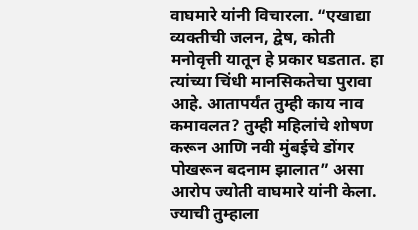वाघमारे यांनी विचारला. “एखाद्या व्यक्तीची जलन, द्वेष, कोती मनोवृत्ती यातून हे प्रकार घडतात. हा त्यांच्या चिंधी मानसिकतेचा पुरावा आहे. आतापर्यंत तुम्ही काय नाव कमावलत? तुम्ही महिलांचे शोषण करून आणि नवी मुंबईचे डोंगर पोखरून बदनाम झालात” असा आरोप ज्योती वाघमारे यांनी केला.
ज्याची तुम्हाला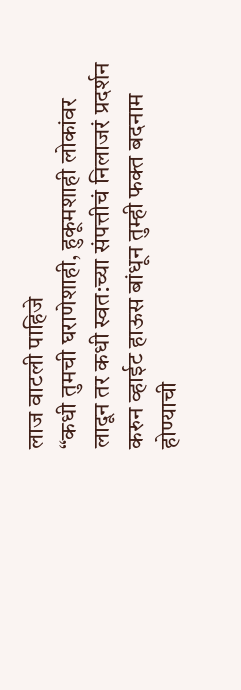लाज वाटली पाहिजे
“कधी तुमची घराणेशाही, हुकूमशाही लोकांवर लादून तर कधी स्वत:च्या संपत्तीचं निलाजरं प्रदर्शन करुन व्हाईट हाऊस बांधून तुम्ही फक्त बदनाम होण्याची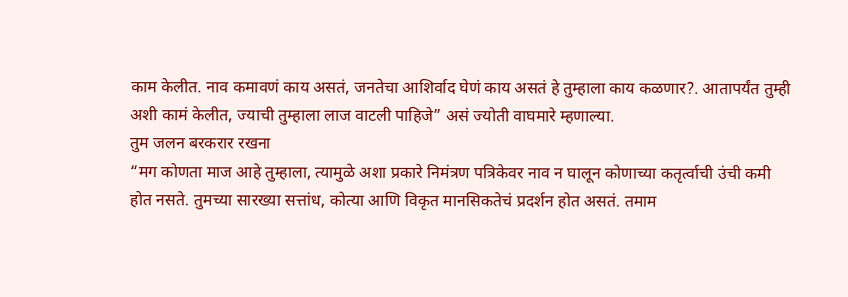काम केलीत. नाव कमावणं काय असतं, जनतेचा आशिर्वाद घेणं काय असतं हे तुम्हाला काय कळणार?. आतापर्यंत तुम्ही अशी कामं केलीत, ज्याची तुम्हाला लाज वाटली पाहिजे” असं ज्योती वाघमारे म्हणाल्या.
तुम जलन बरकरार रखना
“मग कोणता माज आहे तुम्हाला, त्यामुळे अशा प्रकारे निमंत्रण पत्रिकेवर नाव न घालून कोणाच्या कतृर्त्वाची उंची कमी होत नसते. तुमच्या सारख्या सत्तांध, कोत्या आणि विकृत मानसिकतेचं प्रदर्शन होत असतं. तमाम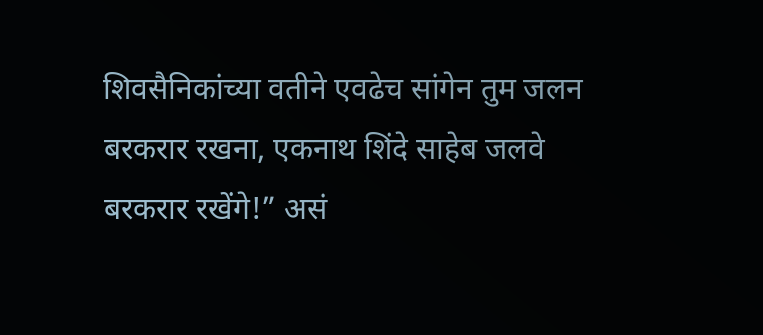शिवसैनिकांच्या वतीने एवढेच सांगेन तुम जलन बरकरार रखना, एकनाथ शिंदे साहेब जलवे बरकरार रखेंगे!” असं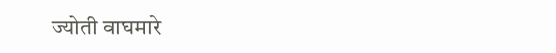ज्योती वाघमारे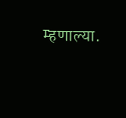म्हणाल्या.